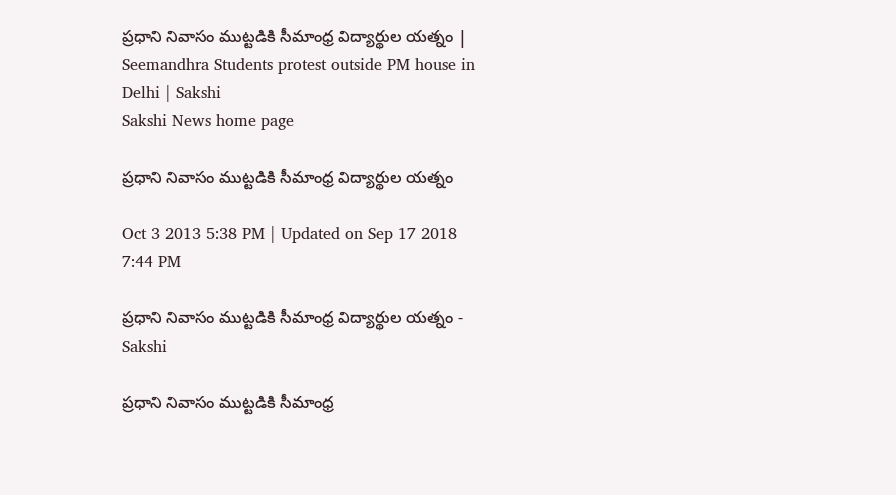ప్రధాని నివాసం ముట్టడికి సీమాంధ్ర విద్యార్థుల యత్నం | Seemandhra Students protest outside PM house in Delhi | Sakshi
Sakshi News home page

ప్రధాని నివాసం ముట్టడికి సీమాంధ్ర విద్యార్థుల యత్నం

Oct 3 2013 5:38 PM | Updated on Sep 17 2018 7:44 PM

ప్రధాని నివాసం ముట్టడికి సీమాంధ్ర విద్యార్థుల యత్నం - Sakshi

ప్రధాని నివాసం ముట్టడికి సీమాంధ్ర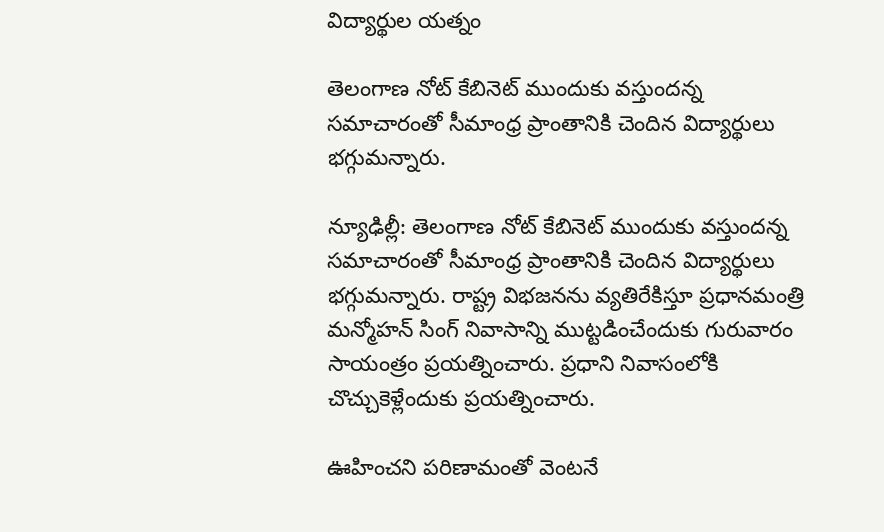విద్యార్థుల యత్నం

తెలంగాణ నోట్ కేబినెట్ ముందుకు వస్తుందన్న సమాచారంతో సీమాంధ్ర ప్రాంతానికి చెందిన విద్యార్థులు భగ్గుమన్నారు.

న్యూఢిల్లీ: తెలంగాణ నోట్ కేబినెట్ ముందుకు వస్తుందన్న సమాచారంతో సీమాంధ్ర ప్రాంతానికి చెందిన విద్యార్థులు భగ్గుమన్నారు. రాష్ట్ర విభజనను వ్యతిరేకిస్తూ ప్రధానమంత్రి మన్మోహన్ సింగ్ నివాసాన్ని ముట్టడించేందుకు గురువారం సాయంత్రం ప్రయత్నించారు. ప్రధాని నివాసంలోకి చొచ్చుకెళ్లేందుకు ప్రయత్నించారు.

ఊహించని పరిణామంతో వెంటనే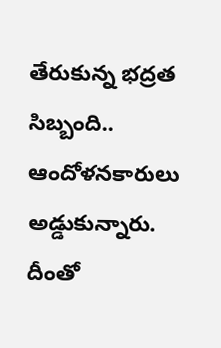తేరుకున్న భద్రత సిబ్బంది.. ఆందోళనకారులు అడ్డుకున్నారు. దీంతో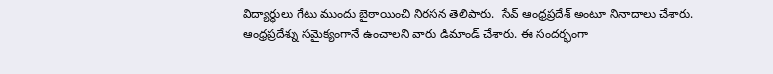విద్యార్థులు గేటు ముందు బైఠాయించి నిరసన తెలిపారు.  సేవ్ ఆంధ్రప్రదేశ్ అంటూ నినాదాలు చేశారు. ఆంధ్రప్రదేశ్ను సమైక్యంగానే ఉంచాలని వారు డిమాండ్ చేశారు. ఈ సందర్భంగా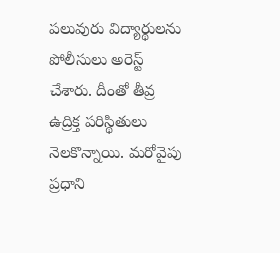పలువురు విద్యార్థులను పోలీసులు అరెస్ట్ చేశారు. దీంతో తీవ్ర ఉద్రిక్త పరిస్థితులు నెలకొన్నాయి. మరోవైపు ప్రధాని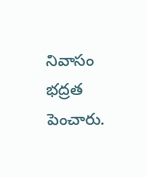నివాసం భద్రత పెంచారు.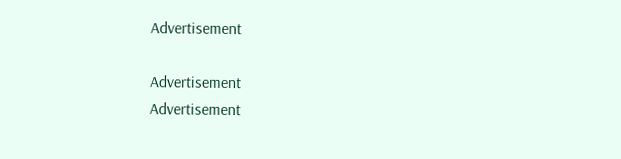Advertisement

Advertisement
Advertisement